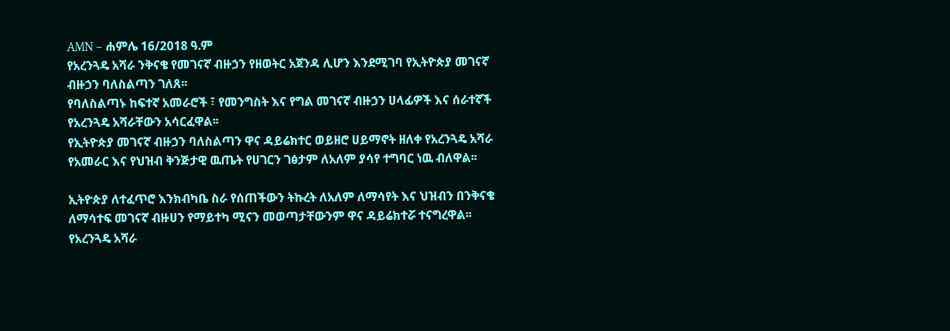AMN – ሐምሌ 16/2018 ዓ.ም
የአረንጓዴ አሻራ ንቅናቄ የመገናኛ ብዙኃን የዘወትር አጀንዳ ሊሆን እንደሚገባ የኢትዮጵያ መገናኛ ብዙኃን ባለስልጣን ገለጸ፡፡
የባለስልጣኑ ከፍተኛ አመራሮች ፣ የመንግስት እና የግል መገናኛ ብዙኃን ሀላፊዎች እና ሰራተኛች የአረንጓዴ አሻራቸውን አሳርፈዋል፡፡
የኢትዮጵያ መገናኛ ብዙኃን ባለስልጣን ዋና ዳይሬክተር ወይዘሮ ሀይማኖት ዘለቀ የአረንጓዴ አሻራ የአመራር እና የህዝብ ቅንጅታዊ ዉጤት የሀገርን ገፅታም ለአለም ያሳየ ተግባር ነዉ ብለዋል፡፡

ኢትዮጵያ ለተፈጥሮ እንክብካቤ ስራ የሰጠችውን ትኩረት ለአለም ለማሳየት እና ህዝብን በንቅናቄ ለማሳተፍ መገናኛ ብዙሀን የማይተካ ሚናን መወጣታቸውንም ዋና ዳይሬክተሯ ተናግረዋል፡፡
የአረንጓዴ አሻራ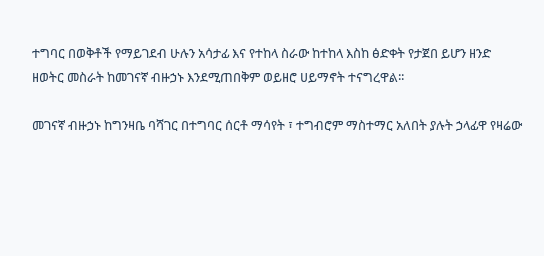ተግባር በወቅቶች የማይገደብ ሁሉን አሳታፊ እና የተከላ ስራው ከተከላ እስከ ፅድቀት የታጀበ ይሆን ዘንድ ዘወትር መስራት ከመገናኛ ብዙኃኑ እንደሚጠበቅም ወይዘሮ ሀይማኖት ተናግረዋል፡፡

መገናኛ ብዙኃኑ ከግንዛቤ ባሻገር በተግባር ሰርቶ ማሳየት ፣ ተግብሮም ማስተማር አለበት ያሉት ኃላፊዋ የዛሬው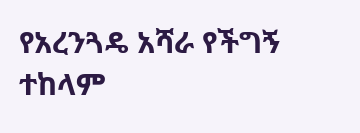የአረንጓዴ አሻራ የችግኝ ተከላም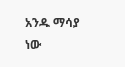አንዱ ማሳያ ነው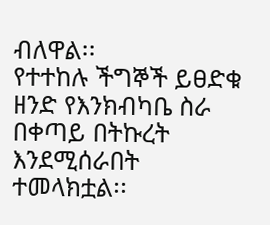ብለዋል፡፡
የተተከሉ ችግኞች ይፀድቁ ዘንድ የእንክብካቤ ስራ በቀጣይ በትኩረት እንደሚሰራበት ተመላክቷል፡፡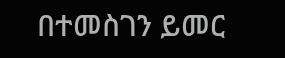በተመስገን ይመር